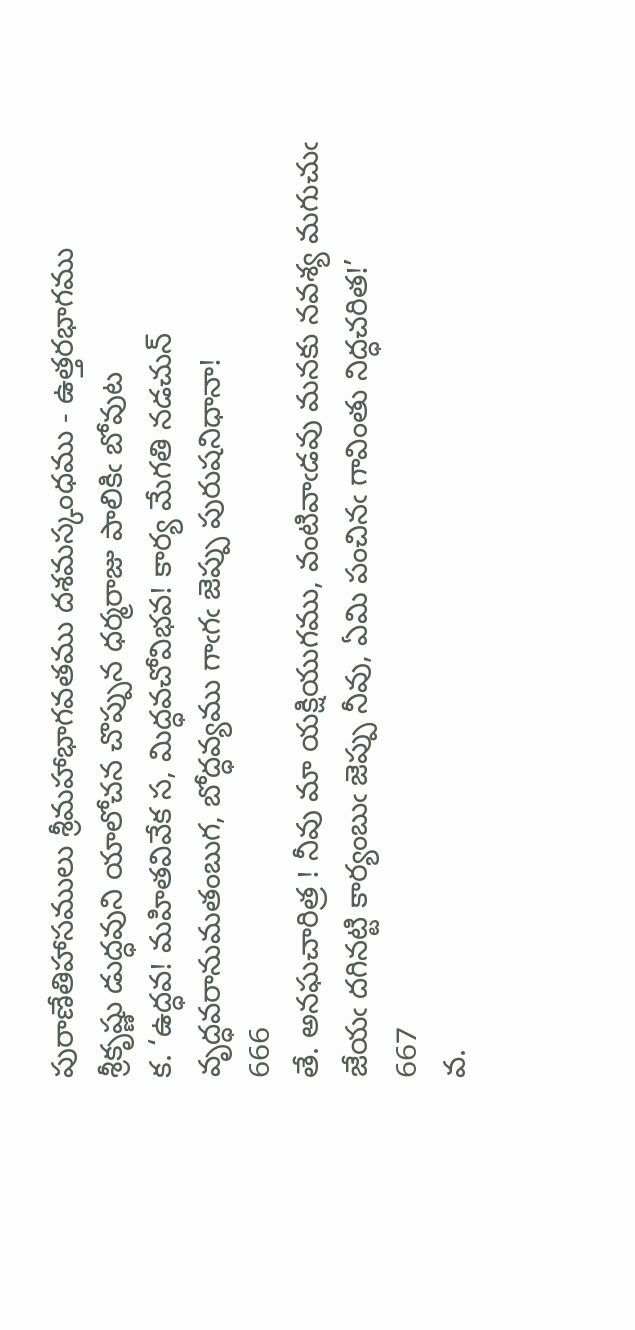పురాణేతిహాసములు శ్రీమహాభాగవతము దశమస్కంధము - ఉత్తరభాగము
శ్రీకృష్ణు డుద్ధవుని యాలోచన చొప్పున ధర్మరాజు పాలికిఁ బోవుట
క. ‘ఉద్ధవ! మహితవివేక స, మిద్ధవచోవిభవ! కార్య మేగతి నడచున్‌
వృద్ధవరానుమతంబుగ, బోద్ధవ్యము గాఁగఁ జెప్పు పురుషనిధానా!
666
తే. అనఘచారిత్ర ! నీవు మా యక్షియుగము, వంటివాఁడవు మనకు నవశ్య మగుచుఁ
జేయఁ దగినట్టి కార్యంబుఁ జెప్పు నీవు, ఏమి పంచినఁ గావింతు నిద్ధచరిత!’
667
వ.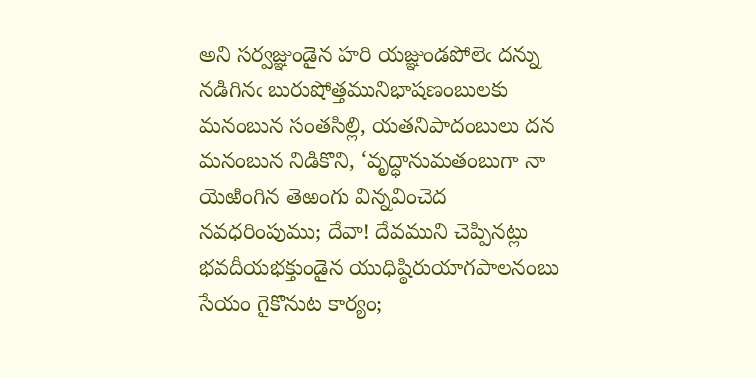అని సర్వజ్ఞుండైన హరి యజ్ఞుండపోలెఁ దన్ను నడిగినఁ బురుషోత్తమునిభాషణంబులకు మనంబున సంతసిల్లి, యతనిపాదంబులు దన మనంబున నిడికొని, ‘వృద్ధానుమతంబుగా నా యెఱింగిన తెఱంగు విన్నవించెద నవధరింపుము; దేవా! దేవముని చెప్పినట్లు భవదీయభక్తుండైన యుధిష్ఠిరుయాగపాలనంబు సేయం గైకొనుట కార్యం;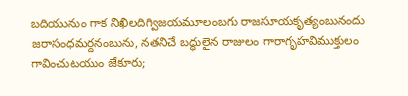బదియునుం గాక నిఖిలదిగ్విజయమూలంబగు రాజసూయకృత్యంబునందు జరాసంధమర్దనంబును, నతనిచే బద్ధులైన రాజులం గారాగృహవిముక్తులం గావించుటయుం జేకూరు;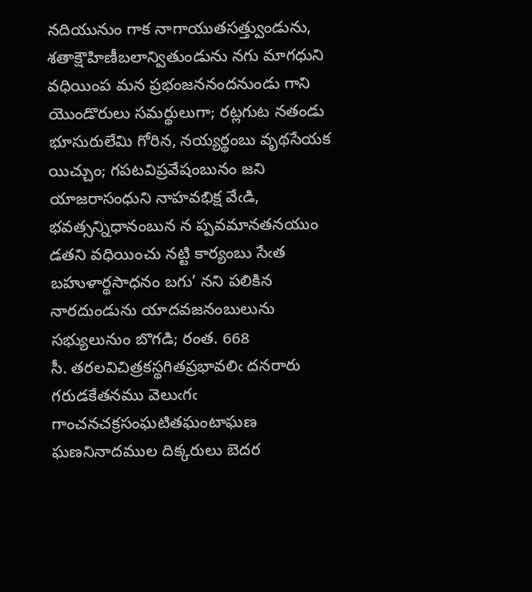నదియునుం గాక నాగాయుతసత్త్వుండును, శతాక్షౌహిణీబలాన్వితుండును నగు మాగధుని వధియింప మన ప్రభంజననందనుండు గాని యొండొరులు సమర్థులుగా; రట్లగుట నతండు భూసురులేమి గోరిన, నయ్యర్థంబు వృథసేయక యిచ్చుం; గపటవిప్రవేషంబునం జని యాజరాసంధుని నాహవభిక్ష వేఁడి, భవత్సన్నిధానంబున న ప్పవమానతనయుం డతని వధియించు నట్టి కార్యంబు సేఁత బహుళార్థసాధనం బగు’ నని పలికిన నారదుండును యాదవజనంబులును సభ్యులునుం బొగడి; రంత. 668
సీ. తరలవిచిత్రకస్థగితప్రభావలిఁ దనరారు గరుడకేతనము వెలుఁగఁ
గాంచనచక్రసంఘటితఘంటాఘణ ఘణనినాదముల దిక్కరులు బెదర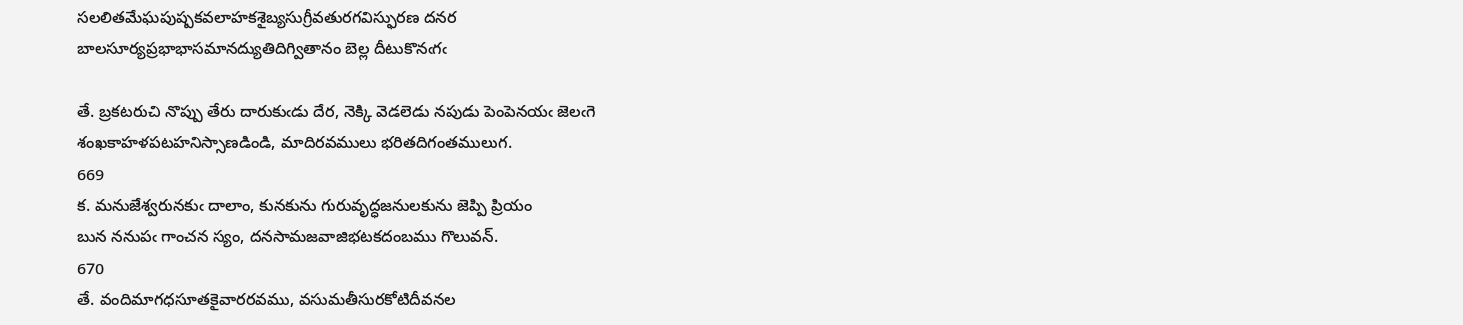సలలితమేఘపుష్పకవలాహకశైబ్యసుగ్రీవతురగవిస్ఫురణ దనర
బాలసూర్యప్రభాభాసమానద్యుతిదిగ్వితానం బెల్ల దీటుకొనఁగఁ

తే. బ్రకటరుచి నొప్పు తేరు దారుకుఁడు దేర, నెక్కి వెడలెడు నపుడు పెంపెనయఁ జెలఁగె
శంఖకాహళపటహనిస్సాణడిండి, మాదిరవములు భరితదిగంతములుగ.
669
క. మనుజేశ్వరునకుఁ దాలాం, కునకును గురువృద్ధజనులకును జెప్పి ప్రియం
బున ననుపఁ గాంచన స్యం, దనసామజవాజిభటకదంబము గొలువన్‌.
670
తే. వందిమాగధసూతకైవారరవము, వసుమతీసురకోటిదీవనల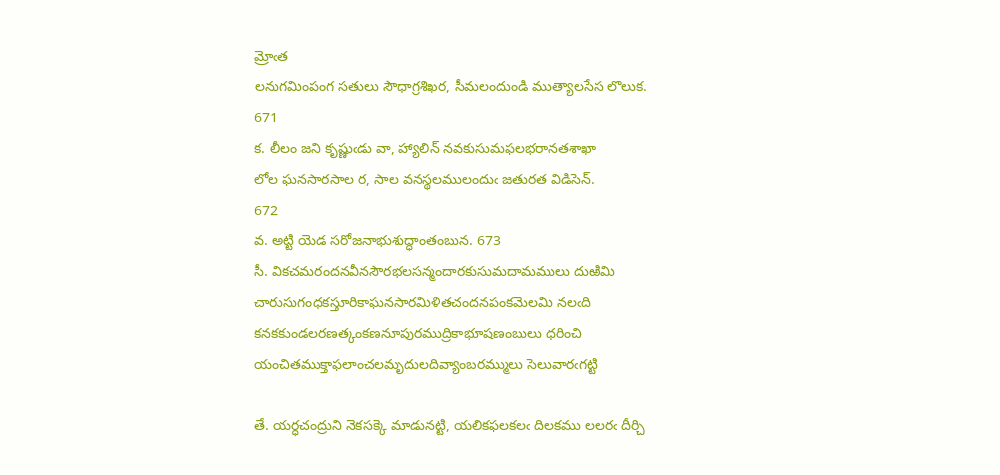మ్రోఁత
లనుగమింపంగ సతులు సౌధాగ్రశిఖర, సీమలందుండి ముత్యాలసేస లొలుక.
671
క. లీలం జని కృష్ణుఁడు వా, హ్యాలిన్‌ నవకుసుమఫలభరానతశాఖా
లోల ఘనసారసాల ర, సాల వనస్థలములందుఁ జతురత విడిసెన్‌.
672
వ. అట్టి యెడ సరోజనాభుశుద్ధాంతంబున. 673
సీ. వికచమరందనవీనసౌరభలసన్మందారకుసుమదామములు దుఱిమి
చారుసుగంధకస్తూరికాఘనసారమిళితచందనపంకమెలమి నలఁది
కనకకుండలరణత్కంకణనూపురముద్రికాభూషణంబులు ధరించి
యంచితముక్తాఫలాంచలమృదులదివ్యాంబరమ్ములు సెలువారఁగట్టి

తే. యర్ధచంద్రుని నెకసక్కె మాడునట్టి, యలికఫలకలఁ దిలకము లలరఁ దీర్చి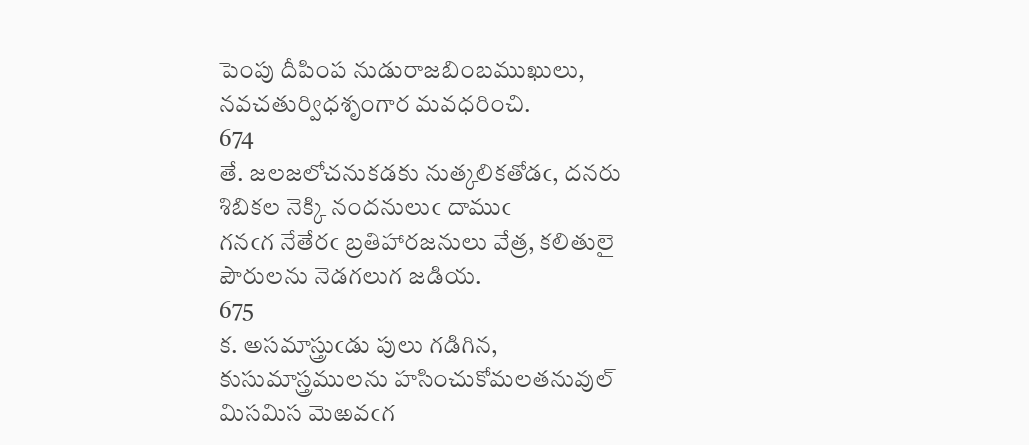పెంపు దీపింప నుడురాజబింబముఖులు, నవచతుర్విధశృంగార మవధరించి.
674
తే. జలజలోచనుకడకు నుత్కలికతోడఁ, దనరు శిబికల నెక్కి నందనులుఁ దాముఁ
గనఁగ నేతేరఁ బ్రతిహారజనులు వేత్ర, కలితులై పౌరులను నెడగలుగ జడియ.
675
క. అసమాస్త్రుఁడు పులు గడిగిన, కుసుమాస్త్రములను హసించుకోమలతనువుల్‌
మిసమిస మెఱవఁగ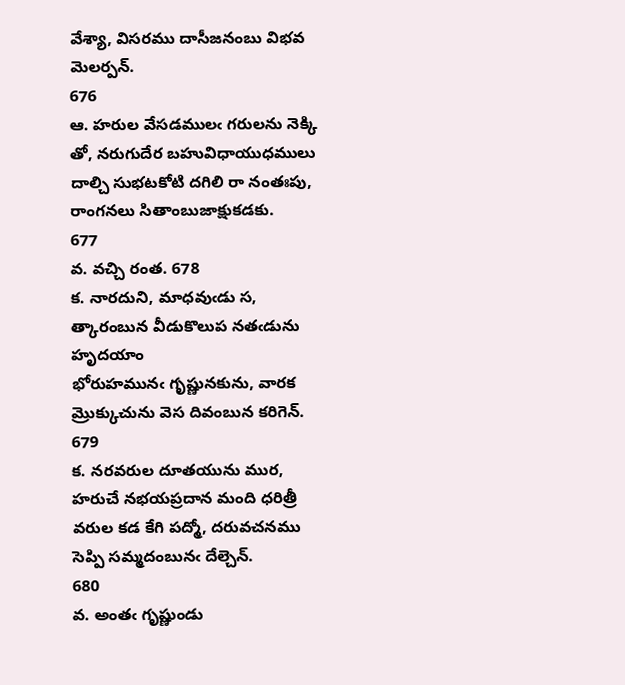వేశ్యా, విసరము దాసీజనంబు విభవ మెలర్పన్‌.
676
ఆ. హరుల వేసడములఁ గరులను నెక్కి తో, నరుగుదేర బహువిధాయుధములు
దాల్చి సుభటకోటి దగిలి రా నంతఃపు, రాంగనలు సితాంబుజాక్షుకడకు.
677
వ. వచ్చి రంత. 678
క. నారదుని, మాధవుఁడు స, త్కారంబున వీడుకొలుప నతఁడును హృదయాం
భోరుహమునఁ గృష్ణునకును, వారక మ్రొక్కుచును వెస దివంబున కరిగెన్‌.
679
క. నరవరుల దూతయును ముర, హరుచే నభయప్రదాన మంది ధరిత్రీ
వరుల కడ కేగి పద్మో, దరువచనము సెప్పి సమ్మదంబునఁ దేల్చెన్‌.
680
వ. అంతఁ గృష్ణుండు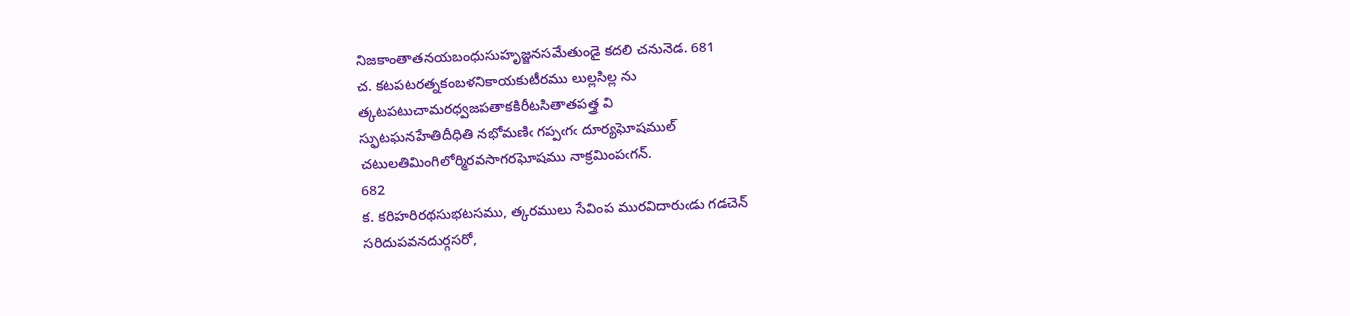నిజకాంతాతనయబంధుసుహృజ్జనసమేతుండై కదలి చనునెడ. 681
చ. కటపటరత్నకంబళనికాయకుటీరము లుల్లసిల్ల ను
త్కటపటుచామరధ్వజపతాకకిరీటసితాతపత్త్ర వి
స్ఫుటఘనహేతిదీధితి నభోమణిఁ గప్పఁగఁ దూర్యఘోషముల్‌
చటులతిమింగిలోర్మిరవసాగరఘోషము నాక్రమింపఁగన్‌.
682
క. కరిహరిరథసుభటసము, త్కరములు సేవింప మురవిదారుఁడు గడచెన్‌
సరిదుపవనదుర్గసరో,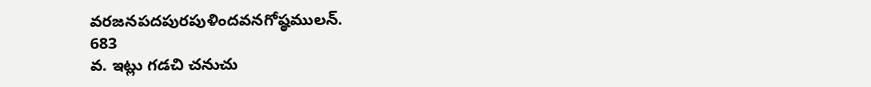వరజనపదపురపుళిందవనగోష్ఠములన్‌.
683
వ. ఇట్లు గడచి చనుచు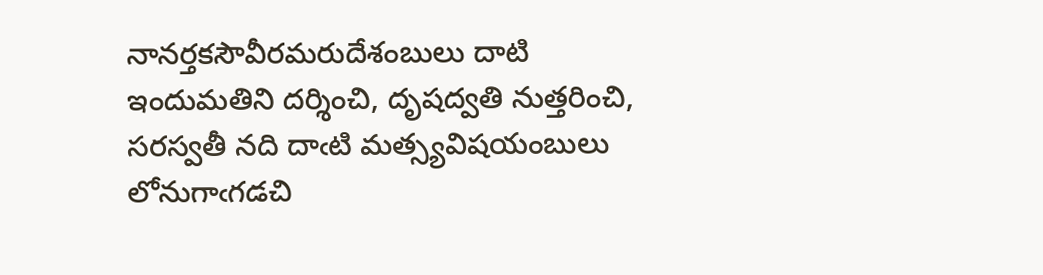నానర్తకసౌవీరమరుదేశంబులు దాటి ఇందుమతిని దర్శించి, దృషద్వతి నుత్తరించి, సరస్వతీ నది దాఁటి మత్స్యవిషయంబులు లోనుగాఁగడచి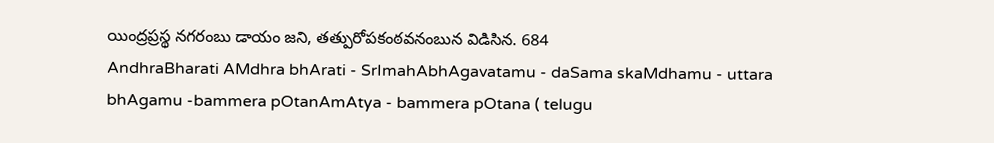యింద్రప్రస్థ నగరంబు డాయం జని, తత్పురోపకంఠవనంబున విడిసిన. 684
AndhraBharati AMdhra bhArati - SrImahAbhAgavatamu - daSama skaMdhamu - uttara bhAgamu -bammera pOtanAmAtya - bammera pOtana ( telugu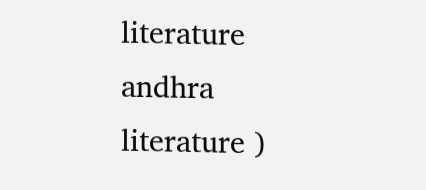literature andhra literature )